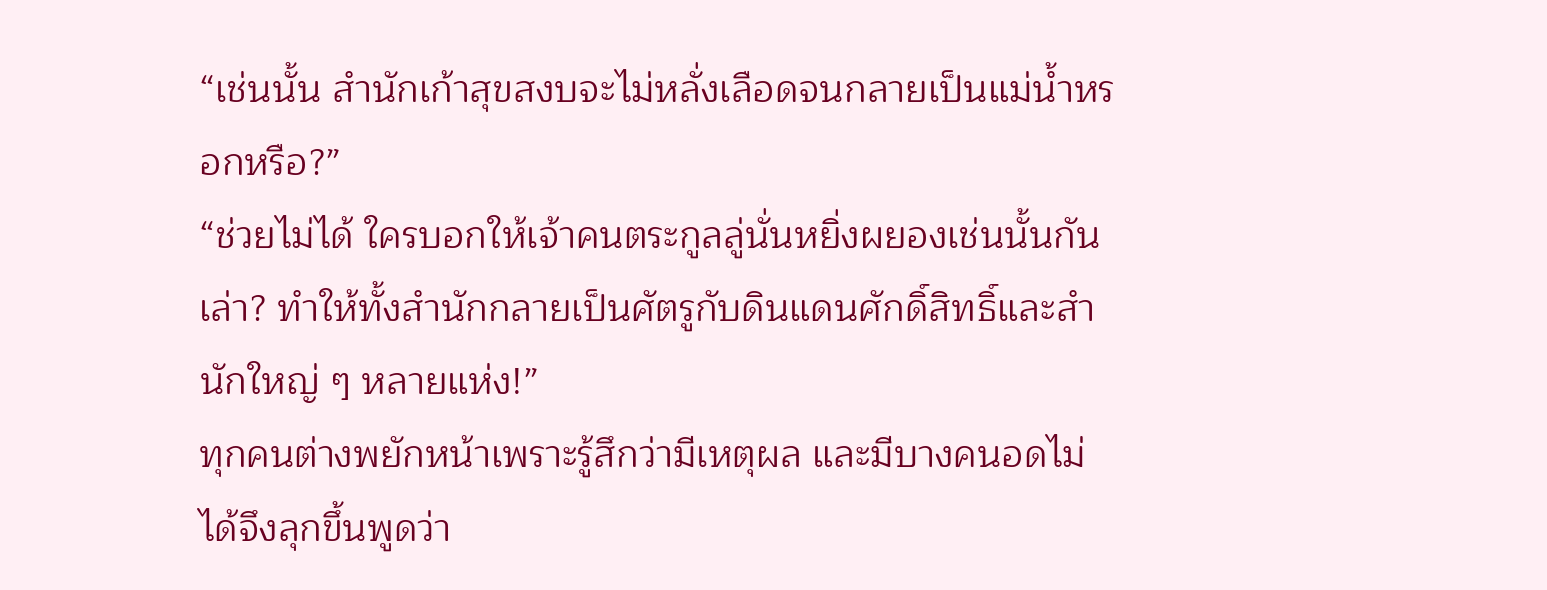“เช่นนั้น สำนักเก้าสุขสงบจะไม่หลั่งเลือดจนกลายเป็นแม่น้ำหรอกหรือ?”
“ช่วยไม่ได้ ใครบอกให้เจ้าคนตระกูลลู่นั่นหยิ่งผยองเช่นนั้นกันเล่า? ทำให้ทั้งสำนักกลายเป็นศัตรูกับดินแดนศักดิ์สิทธิ์และสำนักใหญ่ ๆ หลายแห่ง!”
ทุกคนต่างพยักหน้าเพราะรู้สึกว่ามีเหตุผล และมีบางคนอดไม่ได้จึงลุกขึ้นพูดว่า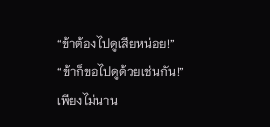“ข้าต้องไปดูเสียหน่อย!”
“ข้าก็ขอไปดูด้วยเช่นกัน!”
เพียงไม่นาน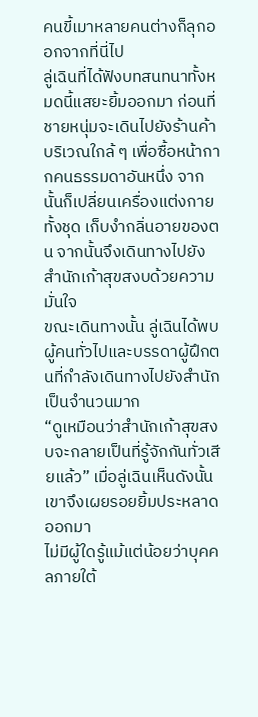คนขี้เมาหลายคนต่างก็ลุกออกจากที่นี่ไป
ลู่เฉินที่ได้ฟังบทสนทนาทั้งหมดนี้แสยะยิ้มออกมา ก่อนที่ชายหนุ่มจะเดินไปยังร้านค้าบริเวณใกล้ ๆ เพื่อซื้อหน้ากากคนธรรมดาอันหนึ่ง จากนั้นก็เปลี่ยนเครื่องแต่งกายทั้งชุด เก็บงำกลิ่นอายของตน จากนั้นจึงเดินทางไปยังสำนักเก้าสุขสงบด้วยความมั่นใจ
ขณะเดินทางนั้น ลู่เฉินได้พบผู้คนทั่วไปและบรรดาผู้ฝึกตนที่กำลังเดินทางไปยังสำนักเป็นจำนวนมาก
“ดูเหมือนว่าสำนักเก้าสุขสงบจะกลายเป็นที่รู้จักกันทั่วเสียแล้ว” เมื่อลู่เฉินเห็นดังนั้น เขาจึงเผยรอยยิ้มประหลาดออกมา
ไม่มีผู้ใดรู้แม้แต่น้อยว่าบุคคลภายใต้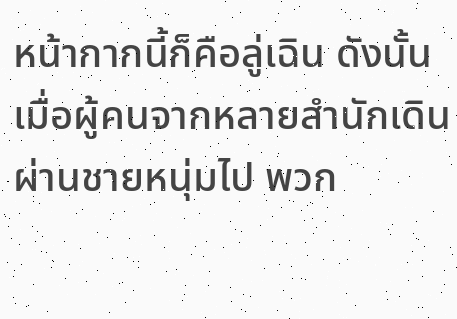หน้ากากนี้ก็คือลู่เฉิน ดังนั้นเมื่อผู้คนจากหลายสำนักเดินผ่านชายหนุ่มไป พวก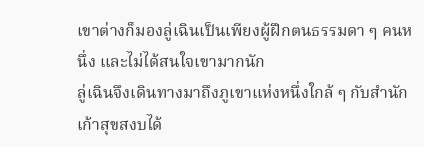เขาต่างก็มองลู่เฉินเป็นเพียงผู้ฝึกตนธรรมดา ๆ คนหนึ่ง และไม่ได้สนใจเขามากนัก
ลู่เฉินจึงเดินทางมาถึงภูเขาแห่งหนึ่งใกล้ ๆ กับสำนักเก้าสุขสงบได้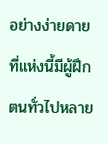อย่างง่ายดาย
ที่แห่งนี้มีผู้ฝึกตนทั่วไปหลาย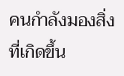คนกำลังมองสิ่งที่เกิดขึ้น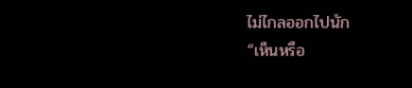ไม่ไกลออกไปนัก
“เห็นหรือ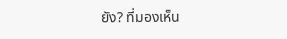ยัง? ที่มองเห็น